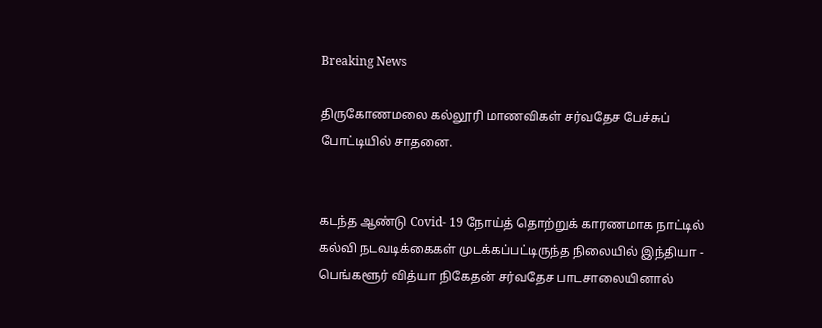Breaking News

திருகோணமலை கல்லூரி மாணவிகள் சர்வதேச பேச்சுப் போட்டியில் சாதனை.


கடந்த ஆண்டு Covid- 19 நோய்த் தொற்றுக் காரணமாக நாட்டில் கல்வி நடவடிக்கைகள் முடக்கப்பட்டிருந்த நிலையில் இந்தியா - பெங்களூர் வித்யா நிகேதன் சர்வதேச பாடசாலையினால்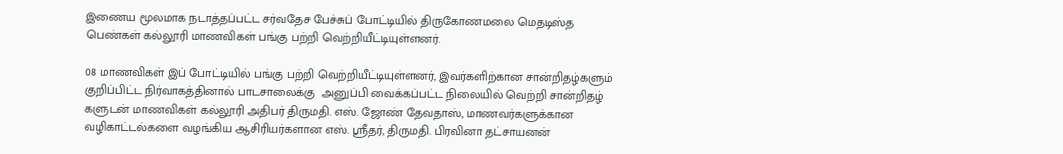இணைய மூலமாக நடாத்தப்பட்ட சர்வதேச பேச்சுப் போட்டியில் திருகோணமலை மெதடிஸ்த பெண்கள் கல்லூரி மாணவிகள் பங்கு பற்றி வெற்றியீட்டியுள்ளனர்.

08 மாணவிகள் இப் போட்டியில் பங்கு பற்றி வெற்றியீட்டியுள்ளனர், இவர்களிற்கான சான்றிதழ்களும் குறிப்பிட்ட நிர்வாகத்தினால் பாடசாலைக்கு  அனுப்பி வைக்கப்பட்ட நிலையில் வெற்றி சான்றிதழ் களுடன் மாணவிகள் கல்லூரி அதிபர் திருமதி. எஸ். ஜோண் தேவதாஸ், மாணவர்களுக்கான வழிகாட்டல்களை வழங்கிய ஆசிரியர்களான எஸ். ஸ்ரீதர், திருமதி. பிரவினா தட்சாயனன்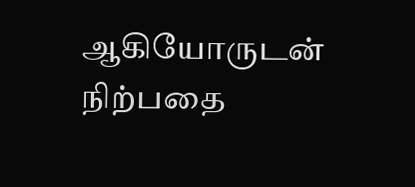ஆகியோருடன் நிற்பதை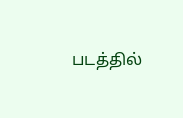படத்தில்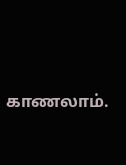காணலாம்.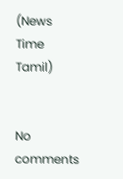(News Time Tamil)


No comments